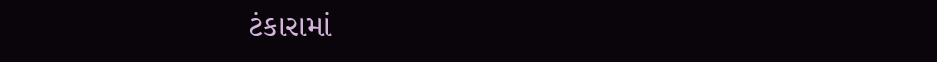ટંકારામાં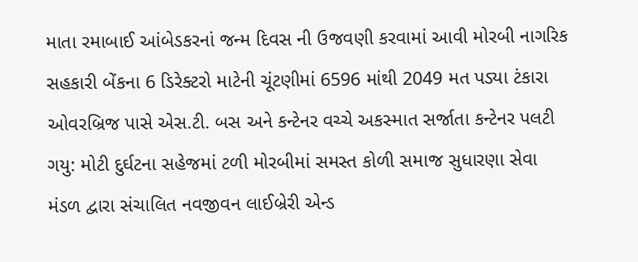માતા રમાબાઈ આંબેડકરનાં જન્મ દિવસ ની ઉજવણી કરવામાં આવી મોરબી નાગરિક સહકારી બેંકના 6 ડિરેક્ટરો માટેની ચૂંટણીમાં 6596 માંથી 2049 મત પડ્યા ટંકારા ઓવરબ્રિજ પાસે એસ.ટી. બસ અને કન્ટેનર વચ્ચે અકસ્માત સર્જાતા કન્ટેનર પલટી ગયુ: મોટી દુર્ઘટના સહેજમાં ટળી મોરબીમાં સમસ્ત કોળી સમાજ સુધારણા સેવા મંડળ દ્વારા સંચાલિત નવજીવન લાઈબ્રેરી એન્ડ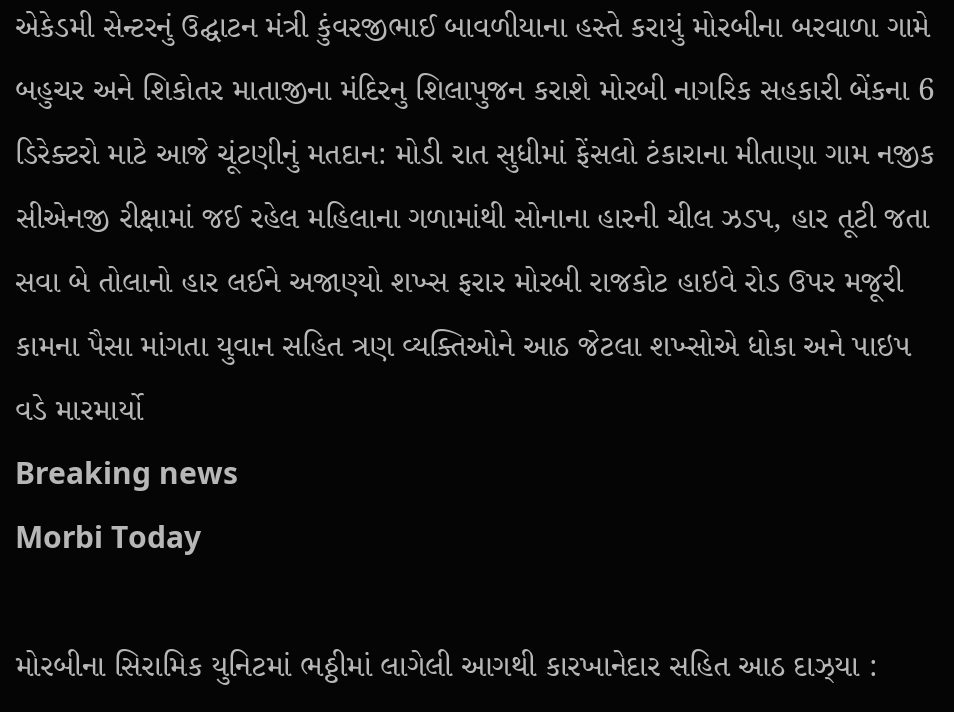એકેડમી સેન્ટરનું ઉદ્ઘાટન મંત્રી કુંવરજીભાઈ બાવળીયાના હસ્તે કરાયું મોરબીના બરવાળા ગામે બહુચર અને શિકોતર માતાજીના મંદિરનુ શિલાપુજન કરાશે મોરબી નાગરિક સહકારી બેંકના 6 ડિરેક્ટરો માટે આજે ચૂંટણીનું મતદાન: મોડી રાત સુધીમાં ફેંસલો ટંકારાના મીતાણા ગામ નજીક સીએનજી રીક્ષામાં જઈ રહેલ મહિલાના ગળામાંથી સોનાના હારની ચીલ ઝડપ, હાર તૂટી જતા સવા બે તોલાનો હાર લઈને અજાણ્યો શખ્સ ફરાર મોરબી રાજકોટ હાઇવે રોડ ઉપર મજૂરી કામના પૈસા માંગતા યુવાન સહિત ત્રણ વ્યક્તિઓને આઠ જેટલા શખ્સોએ ધોકા અને પાઇપ વડે મારમાર્યો
Breaking news
Morbi Today

મોરબીના સિરામિક યુનિટમાં ભઠ્ઠીમાં લાગેલી આગથી કારખાનેદાર સહિત આઠ દાઝ્યા :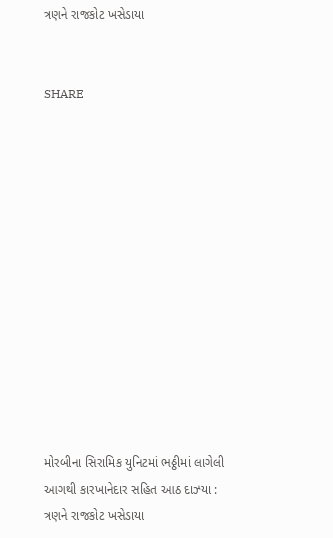ત્રણને રાજકોટ ખસેડાયા


SHARE













મોરબીના સિરામિક યુનિટમાં ભઠ્ઠીમાં લાગેલી આગથી કારખાનેદાર સહિત આઠ દાઝ્યા : ત્રણને રાજકોટ ખસેડાયા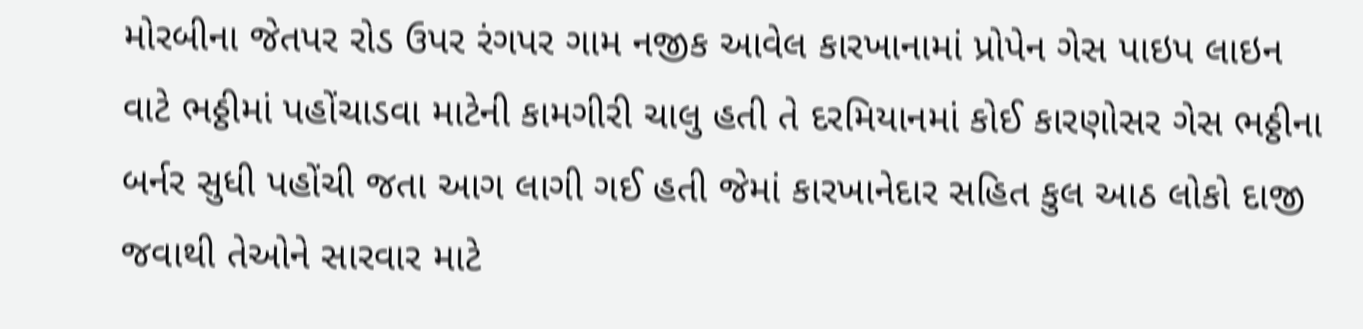મોરબીના જેતપર રોડ ઉપર રંગપર ગામ નજીક આવેલ કારખાનામાં પ્રોપેન ગેસ પાઇપ લાઇન વાટે ભઠ્ઠીમાં પહોંચાડવા માટેની કામગીરી ચાલુ હતી તે દરમિયાનમાં કોઈ કારણોસર ગેસ ભઠ્ઠીના બર્નર સુધી પહોંચી જતા આગ લાગી ગઈ હતી જેમાં કારખાનેદાર સહિત કુલ આઠ લોકો દાજી જવાથી તેઓને સારવાર માટે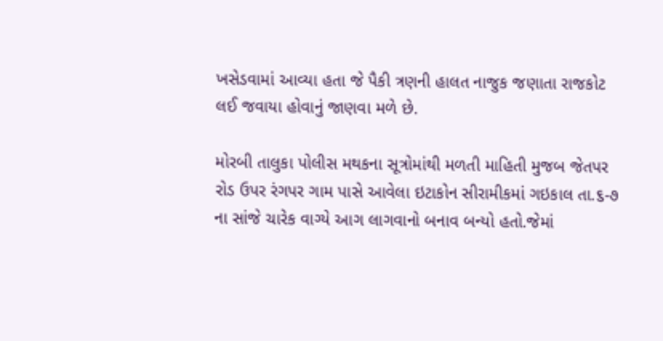ખસેડવામાં આવ્યા હતા જે પૈકી ત્રણની હાલત નાજુક જણાતા રાજકોટ લઈ જવાયા હોવાનું જાણવા મળે છે.

મોરબી તાલુકા પોલીસ મથકના સૂત્રોમાંથી મળતી માહિતી મુજબ જેતપર રોડ ઉપર રંગપર ગામ પાસે આવેલા ઇટાકોન સીરામીકમાં ગઇકાલ તા.૬-૭ ના સાંજે ચારેક વાગ્યે આગ લાગવાનો બનાવ બન્યો હતો.જેમાં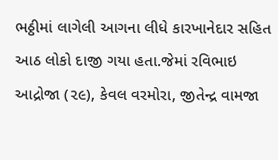ભઠ્ઠીમાં લાગેલી આગના લીધે કારખાનેદાર સહિત આઠ લોકો દાજી ગયા હતા.જેમાં રવિભાઇ આદ્રોજા (૨૯), કેવલ વરમોરા, જીતેન્દ્ર વામજા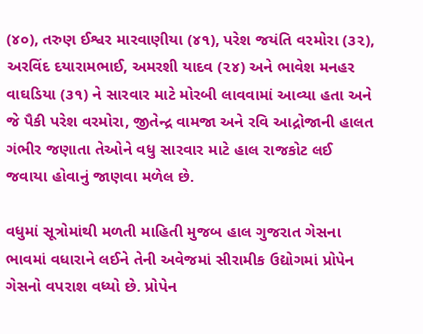(૪૦), તરુણ ઈશ્વર મારવાણીયા (૪૧), પરેશ જયંતિ વરમોરા (૩૨), અરવિંદ દયારામભાઈ, અમરશી યાદવ (૨૪) અને ભાવેશ મનહર વાઘડિયા (૩૧) ને સારવાર માટે મોરબી લાવવામાં આવ્યા હતા અને જે પૈકી પરેશ વરમોરા, જીતેન્દ્ર વામજા અને રવિ આદ્રોજાની હાલત ગંભીર જણાતા તેઓને વધુ સારવાર માટે હાલ રાજકોટ લઈ જવાયા હોવાનું જાણવા મળેલ છે.

વધુમાં સૂત્રોમાંથી મળતી માહિતી મુજબ હાલ ગુજરાત ગેસના ભાવમાં વધારાને લઈને તેની અવેજમાં સીરામીક ઉદ્યોગમાં પ્રોપેન ગેસનો વપરાશ વધ્યો છે. પ્રોપેન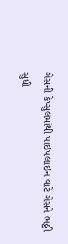ગેસની કેપ્સુલમાંથી પાઇપલાઇન વાટે ગેસને ભઠ્ઠી સુધી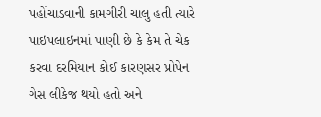પહોંચાડવાની કામગીરી ચાલુ હતી ત્યારે પાઇપલાઇનમાં પાણી છે કે કેમ તે ચેક કરવા દરમિયાન કોઈ કારણસર પ્રોપેન ગેસ લીકેજ થયો હતો અને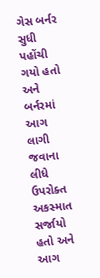ગેસ બર્નર સુધી પહોંચી ગયો હતો અને બર્નરમાં આગ લાગી જવાના લીધે ઉપરોક્ત અકસ્માત સર્જાયો હતો અને આગ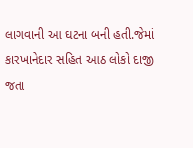લાગવાની આ ઘટના બની હતી.જેમાં કારખાનેદાર સહિત આઠ લોકો દાજી જતા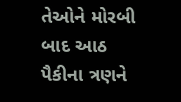તેઓને મોરબી બાદ આઠ પૈકીના ત્રણને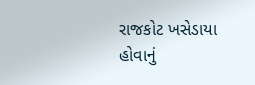રાજકોટ ખસેડાયા હોવાનું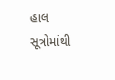હાલ સૂત્રોમાંથી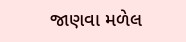જાણવા મળેલ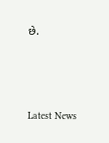છે.






Latest News